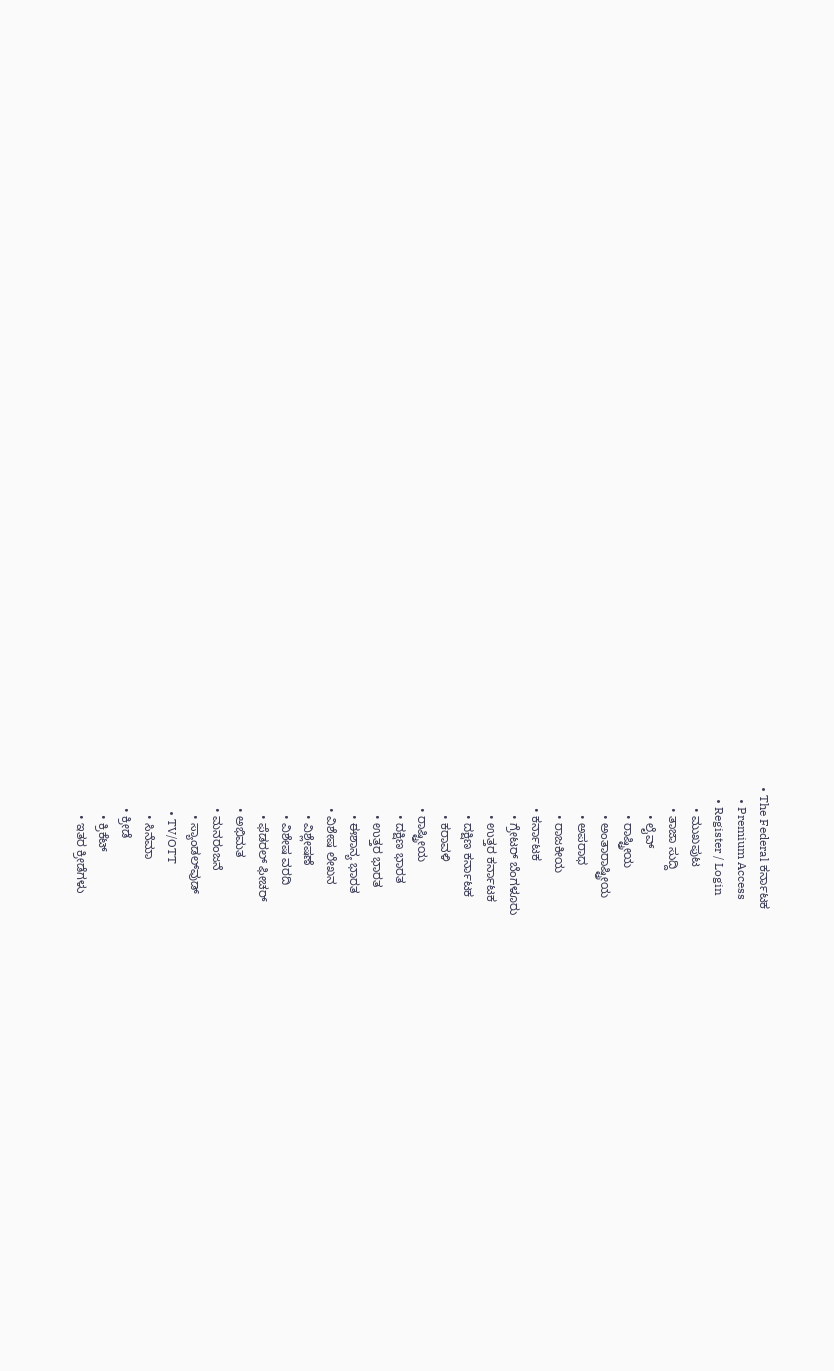• The Federal ಕರ್ನಾಟಕ
    • Premium Access
    • Register / Login
      • ಮುಖಪುಟ
      • ತಾಜಾ ಸುದ್ದಿ
        • ಲೈವ್‌
        • ರಾಷ್ಟ್ರೀಯ
        • ಅಂತಾರಾಷ್ಟ್ರೀಯ
        • ಅಪರಾಧ
        • ರಾಜಕೀಯ
      • ಕರ್ನಾಟಕ
        • ಗ್ರೇಟರ್ ಬೆಂಗಳೂರು
        • ಉತ್ತರ ಕರ್ನಾಟಕ
        • ದಕ್ಷಿಣ ಕರ್ನಾಟಕ
        • ಕರಾವಳಿ
      • ರಾಷ್ಟ್ರೀಯ
        • ದಕ್ಷಿಣ ಭಾರತ
        • ಉತ್ತರ ಭಾರತ
        • ಈಶಾನ್ಯ ಭಾರತ
      • ವಿಶೇಷ ಲೇಖನ
        • ವಿಶ್ಲೇಷಣೆ
        • ವಿಶೇಷ ವರದಿ
        • ಫೆಡರಲ್ ಫೀಚರ್
      • ಅಭಿಮತ
      • ಮನರಂಜನೆ
        • ಸ್ಯಾಂಡಲ್‌ವುಡ್
        • TV/OTT
        • ಸಿನೆಮಾ
      • ಕ್ರೀಡೆ
        • ಕ್ರಿಕೆಟ್
        • ಇತರ ಕ್ರೀಡೆಗಳು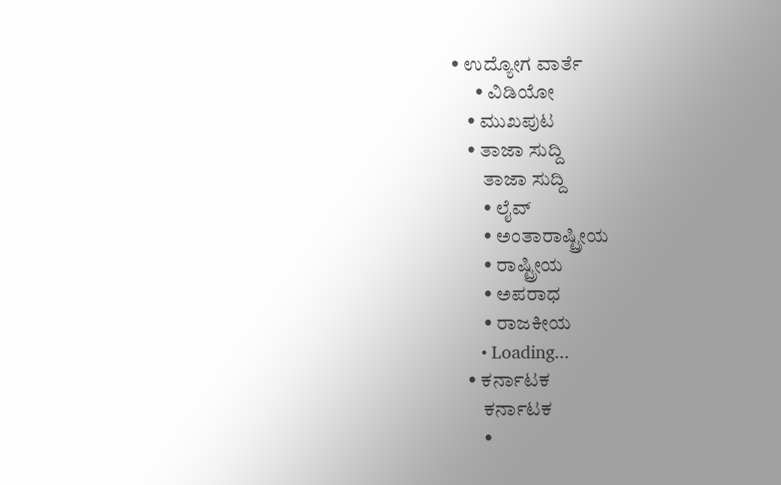• ಉದ್ಯೋಗ ವಾರ್ತೆ
      • ವಿಡಿಯೋ
    • ಮುಖಪುಟ
    • ತಾಜಾ ಸುದ್ದಿ
        ತಾಜಾ ಸುದ್ದಿ
        • ಲೈವ್‌
        • ಅಂತಾರಾಷ್ಟ್ರೀಯ
        • ರಾಷ್ಟ್ರೀಯ
        • ಅಪರಾಧ
        • ರಾಜಕೀಯ
      • Loading...
    • ಕರ್ನಾಟಕ
        ಕರ್ನಾಟಕ
        •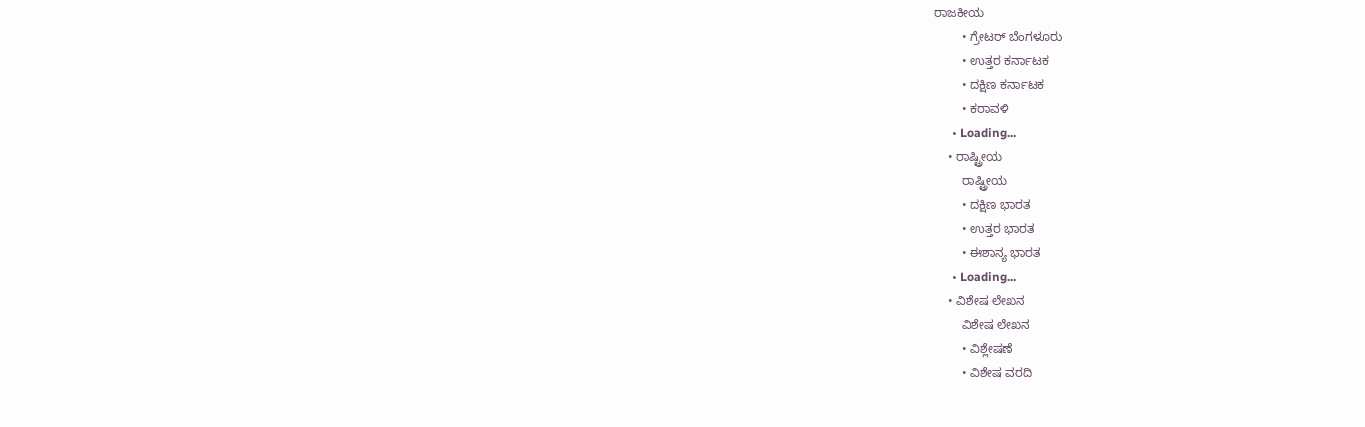ರಾಜಕೀಯ
        • ಗ್ರೇಟರ್ ಬೆಂಗಳೂರು
        • ಉತ್ತರ ಕರ್ನಾಟಕ
        • ದಕ್ಷಿಣ ಕರ್ನಾಟಕ
        • ಕರಾವಳಿ
      • Loading...
    • ರಾಷ್ಟ್ರೀಯ
        ರಾಷ್ಟ್ರೀಯ
        • ದಕ್ಷಿಣ ಭಾರತ
        • ಉತ್ತರ ಭಾರತ
        • ಈಶಾನ್ಯ ಭಾರತ
      • Loading...
    • ವಿಶೇಷ ಲೇಖನ
        ವಿಶೇಷ ಲೇಖನ
        • ವಿಶ್ಲೇಷಣೆ
        • ವಿಶೇಷ ವರದಿ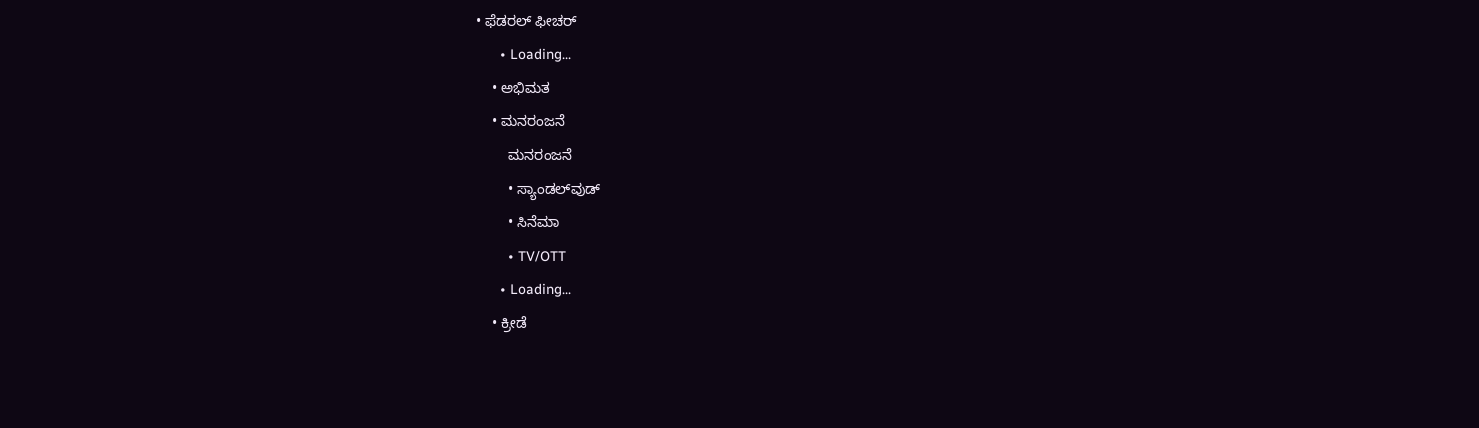• ಫೆಡರಲ್ ಫೀಚರ್
      • Loading...
    • ಅಭಿಮತ
    • ಮನರಂಜನೆ
        ಮನರಂಜನೆ
        • ಸ್ಯಾಂಡಲ್‌ವುಡ್
        • ಸಿನೆಮಾ
        • TV/OTT
      • Loading...
    • ಕ್ರೀಡೆ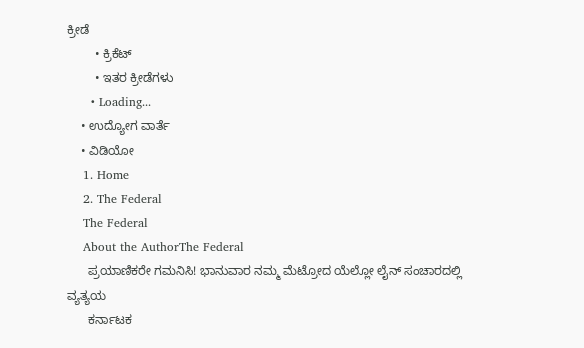ಕ್ರೀಡೆ
        • ಕ್ರಿಕೆಟ್
        • ಇತರ ಕ್ರೀಡೆಗಳು
      • Loading...
    • ಉದ್ಯೋಗ ವಾರ್ತೆ
    • ವಿಡಿಯೋ
    1. Home
    2. The Federal
    The Federal
    About the AuthorThe Federal
      ಪ್ರಯಾಣಿಕರೇ ಗಮನಿಸಿ! ಭಾನುವಾರ ನಮ್ಮ ಮೆಟ್ರೋದ ಯೆಲ್ಲೋ ಲೈನ್ ಸಂಚಾರದಲ್ಲಿ ವ್ಯತ್ಯಯ
      ಕರ್ನಾಟಕ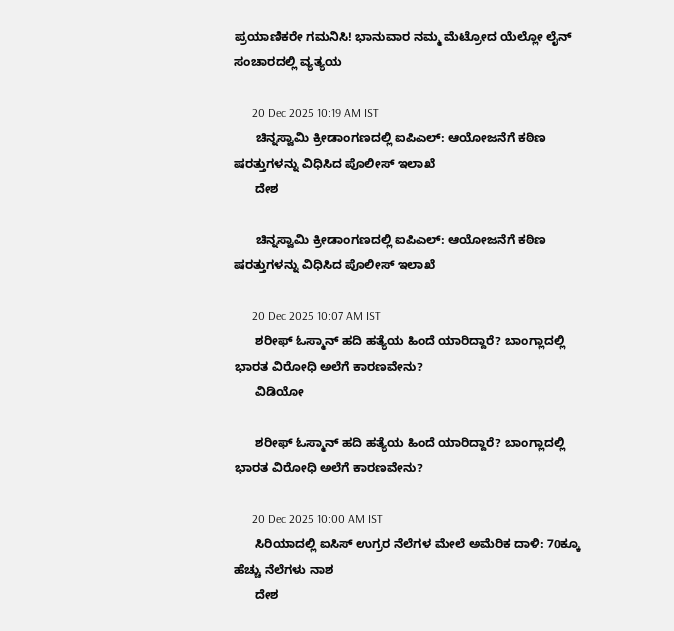ಪ್ರಯಾಣಿಕರೇ ಗಮನಿಸಿ! ಭಾನುವಾರ ನಮ್ಮ ಮೆಟ್ರೋದ ಯೆಲ್ಲೋ ಲೈನ್ ಸಂಚಾರದಲ್ಲಿ ವ್ಯತ್ಯಯ

      20 Dec 2025 10:19 AM IST
      ಚಿನ್ನಸ್ವಾಮಿ ಕ್ರೀಡಾಂಗಣದಲ್ಲಿ ಐಪಿಎಲ್: ಆಯೋಜನೆಗೆ ಕಠಿಣ ಷರತ್ತುಗಳನ್ನು ವಿಧಿಸಿದ ಪೊಲೀಸ್ ಇಲಾಖೆ
      ದೇಶ

      ಚಿನ್ನಸ್ವಾಮಿ ಕ್ರೀಡಾಂಗಣದಲ್ಲಿ ಐಪಿಎಲ್: ಆಯೋಜನೆಗೆ ಕಠಿಣ ಷರತ್ತುಗಳನ್ನು ವಿಧಿಸಿದ ಪೊಲೀಸ್ ಇಲಾಖೆ

      20 Dec 2025 10:07 AM IST
      ಶರೀಫ್ ಓಸ್ಮಾನ್ ಹದಿ ಹತ್ಯೆಯ ಹಿಂದೆ ಯಾರಿದ್ದಾರೆ? ಬಾಂಗ್ಲಾದಲ್ಲಿ ಭಾರತ ವಿರೋಧಿ ಅಲೆಗೆ ಕಾರಣವೇನು?
      ವಿಡಿಯೋ

      ಶರೀಫ್ ಓಸ್ಮಾನ್ ಹದಿ ಹತ್ಯೆಯ ಹಿಂದೆ ಯಾರಿದ್ದಾರೆ? ಬಾಂಗ್ಲಾದಲ್ಲಿ ಭಾರತ ವಿರೋಧಿ ಅಲೆಗೆ ಕಾರಣವೇನು?

      20 Dec 2025 10:00 AM IST
      ಸಿರಿಯಾದಲ್ಲಿ ಐಸಿಸ್‌ ಉಗ್ರರ ನೆಲೆಗಳ ಮೇಲೆ ಅಮೆರಿಕ ದಾಳಿ: 70ಕ್ಕೂ ಹೆಚ್ಚು ನೆಲೆಗಳು ನಾಶ
      ದೇಶ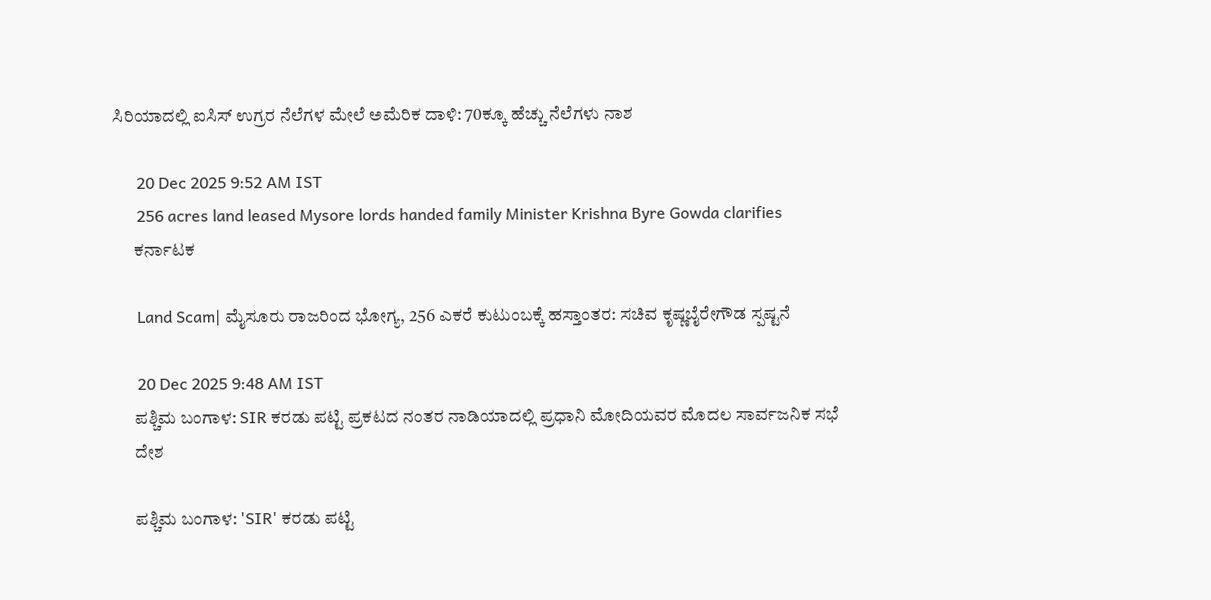ಸಿರಿಯಾದಲ್ಲಿ ಐಸಿಸ್‌ ಉಗ್ರರ ನೆಲೆಗಳ ಮೇಲೆ ಅಮೆರಿಕ ದಾಳಿ: 70ಕ್ಕೂ ಹೆಚ್ಚು ನೆಲೆಗಳು ನಾಶ

      20 Dec 2025 9:52 AM IST
      256 acres land leased Mysore lords handed family Minister Krishna Byre Gowda clarifies
      ಕರ್ನಾಟಕ

      Land Scam| ಮೈಸೂರು ರಾಜರಿಂದ ಭೋಗ್ಯ, 256 ಎಕರೆ ಕುಟುಂಬಕ್ಕೆ ಹಸ್ತಾಂತರ: ಸಚಿವ ಕೃಷ್ಣಬೈರೇಗೌಡ ಸ್ಪಷ್ಟನೆ

      20 Dec 2025 9:48 AM IST
      ಪಶ್ಚಿಮ ಬಂಗಾಳ: SIR ಕರಡು ಪಟ್ಟಿ ಪ್ರಕಟದ ನಂತರ ನಾಡಿಯಾದಲ್ಲಿ ಪ್ರಧಾನಿ ಮೋದಿಯವರ ಮೊದಲ ಸಾರ್ವಜನಿಕ ಸಭೆ
      ದೇಶ

      ಪಶ್ಚಿಮ ಬಂಗಾಳ: 'SIR' ಕರಡು ಪಟ್ಟಿ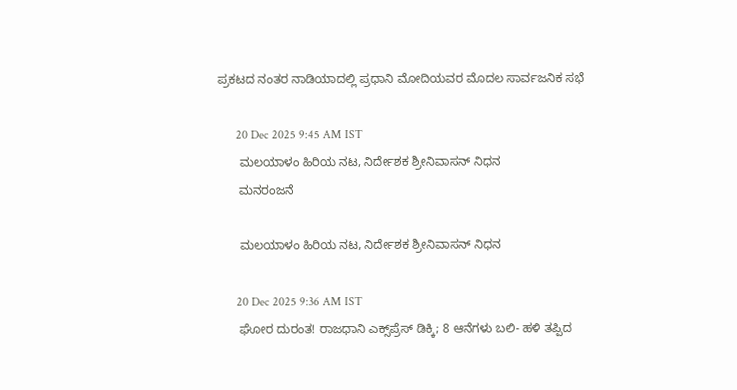ಪ್ರಕಟದ ನಂತರ ನಾಡಿಯಾದಲ್ಲಿ ಪ್ರಧಾನಿ ಮೋದಿಯವರ ಮೊದಲ ಸಾರ್ವಜನಿಕ ಸಭೆ

      20 Dec 2025 9:45 AM IST
      ಮಲಯಾಳಂ ಹಿರಿಯ ನಟ, ನಿರ್ದೇಶಕ ಶ್ರೀನಿವಾಸನ್ ನಿಧನ
      ಮನರಂಜನೆ

      ಮಲಯಾಳಂ ಹಿರಿಯ ನಟ, ನಿರ್ದೇಶಕ ಶ್ರೀನಿವಾಸನ್ ನಿಧನ

      20 Dec 2025 9:36 AM IST
      ಘೋರ ದುರಂತ! ರಾಜಧಾನಿ ಎಕ್ಸ್‌ಪ್ರೆಸ್‌ ಡಿಕ್ಕಿ; 8 ಆನೆಗಳು ಬಲಿ- ಹಳಿ ತಪ್ಪಿದ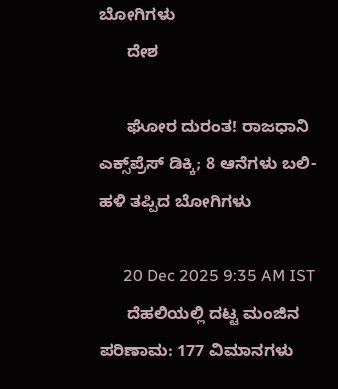ಬೋಗಿಗಳು
      ದೇಶ

      ಘೋರ ದುರಂತ! ರಾಜಧಾನಿ ಎಕ್ಸ್‌ಪ್ರೆಸ್‌ ಡಿಕ್ಕಿ; 8 ಆನೆಗಳು ಬಲಿ- ಹಳಿ ತಪ್ಪಿದ ಬೋಗಿಗಳು

      20 Dec 2025 9:35 AM IST
      ದೆಹಲಿಯಲ್ಲಿ ದಟ್ಟ ಮಂಜಿನ ಪರಿಣಾಮ: 177 ವಿಮಾನಗಳು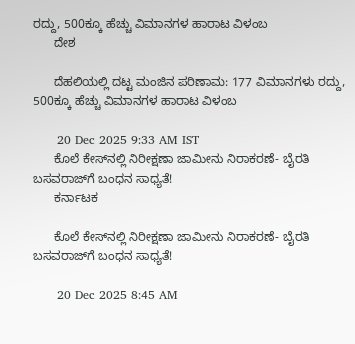ರದ್ದು, 500ಕ್ಕೂ ಹೆಚ್ಚು ವಿಮಾನಗಳ ಹಾರಾಟ ವಿಳಂಬ
      ದೇಶ

      ದೆಹಲಿಯಲ್ಲಿ ದಟ್ಟ ಮಂಜಿನ ಪರಿಣಾಮ: 177 ವಿಮಾನಗಳು ರದ್ದು, 500ಕ್ಕೂ ಹೆಚ್ಚು ವಿಮಾನಗಳ ಹಾರಾಟ ವಿಳಂಬ

      20 Dec 2025 9:33 AM IST
      ಕೊಲೆ ಕೇಸ್‌ನಲ್ಲಿ ನಿರೀಕ್ಷಣಾ ಜಾಮೀನು ನಿರಾಕರಣೆ- ಬೈರತಿ ಬಸವರಾಜ್‌ಗೆ ಬಂಧನ ಸಾಧ್ಯತೆ!
      ಕರ್ನಾಟಕ

      ಕೊಲೆ ಕೇಸ್‌ನಲ್ಲಿ ನಿರೀಕ್ಷಣಾ ಜಾಮೀನು ನಿರಾಕರಣೆ- ಬೈರತಿ ಬಸವರಾಜ್‌ಗೆ ಬಂಧನ ಸಾಧ್ಯತೆ!

      20 Dec 2025 8:45 AM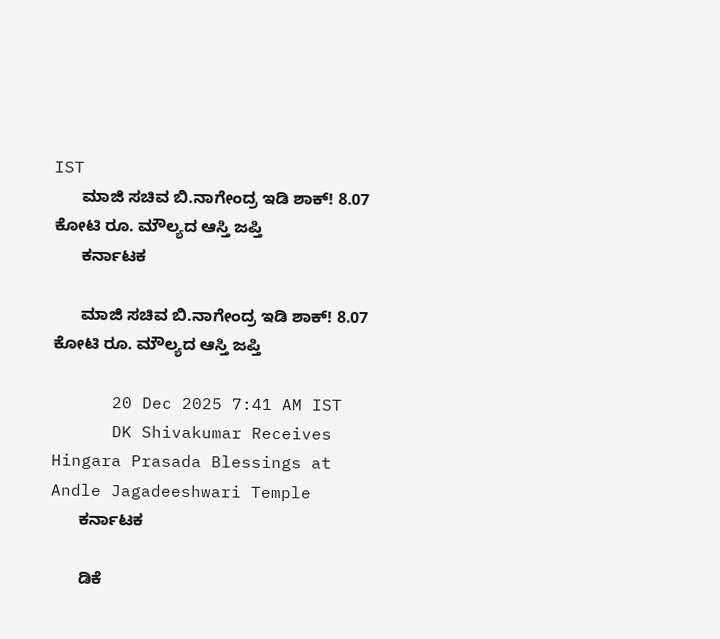IST
      ಮಾಜಿ ಸಚಿವ ಬಿ.ನಾಗೇಂದ್ರ ಇಡಿ ಶಾಕ್‌! 8.07 ಕೋಟಿ ರೂ. ಮೌಲ್ಯದ ಆಸ್ತಿ ಜಪ್ತಿ
      ಕರ್ನಾಟಕ

      ಮಾಜಿ ಸಚಿವ ಬಿ.ನಾಗೇಂದ್ರ ಇಡಿ ಶಾಕ್‌! 8.07 ಕೋಟಿ ರೂ. ಮೌಲ್ಯದ ಆಸ್ತಿ ಜಪ್ತಿ

      20 Dec 2025 7:41 AM IST
      DK Shivakumar Receives Hingara Prasada Blessings at Andle Jagadeeshwari Temple
      ಕರ್ನಾಟಕ

      ಡಿಕೆ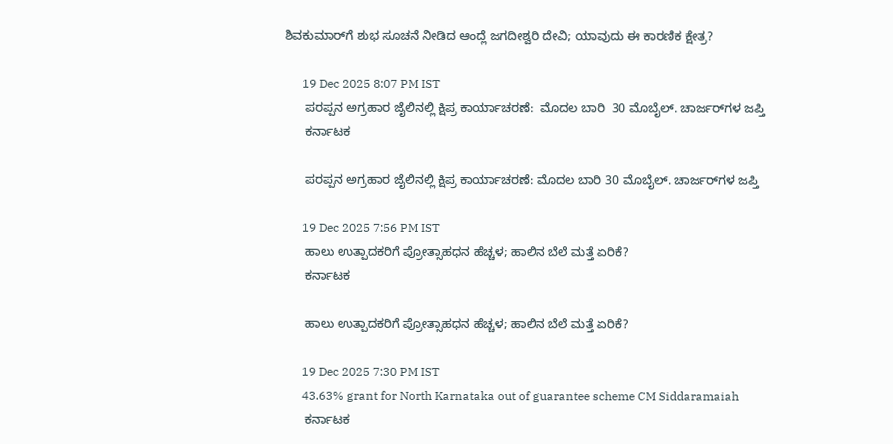ಶಿವಕುಮಾರ್‌ಗೆ ಶುಭ ಸೂಚನೆ ನೀಡಿದ ಆಂದ್ಲೆ ಜಗದೀಶ್ವರಿ ದೇವಿ; ಯಾವುದು ಈ ಕಾರಣಿಕ ಕ್ಷೇತ್ರ?

      19 Dec 2025 8:07 PM IST
      ಪರಪ್ಪನ ಅಗ್ರಹಾರ ಜೈಲಿನಲ್ಲಿ ಕ್ಷಿಪ್ರ ಕಾರ್ಯಾಚರಣೆ:  ಮೊದಲ ಬಾರಿ  30 ಮೊಬೈಲ್‌. ಚಾರ್ಜರ್‌ಗಳ ಜಪ್ತಿ
      ಕರ್ನಾಟಕ

      ಪರಪ್ಪನ ಅಗ್ರಹಾರ ಜೈಲಿನಲ್ಲಿ ಕ್ಷಿಪ್ರ ಕಾರ್ಯಾಚರಣೆ: ಮೊದಲ ಬಾರಿ 30 ಮೊಬೈಲ್‌. ಚಾರ್ಜರ್‌ಗಳ ಜಪ್ತಿ

      19 Dec 2025 7:56 PM IST
      ಹಾಲು ಉತ್ಪಾದಕರಿಗೆ ಪ್ರೋತ್ಸಾಹಧನ ಹೆಚ್ಚಳ; ಹಾಲಿನ ಬೆಲೆ ಮತ್ತೆ ಏರಿಕೆ?
      ಕರ್ನಾಟಕ

      ಹಾಲು ಉತ್ಪಾದಕರಿಗೆ ಪ್ರೋತ್ಸಾಹಧನ ಹೆಚ್ಚಳ; ಹಾಲಿನ ಬೆಲೆ ಮತ್ತೆ ಏರಿಕೆ?

      19 Dec 2025 7:30 PM IST
      43.63% grant for North Karnataka out of guarantee scheme CM Siddaramaiah
      ಕರ್ನಾಟಕ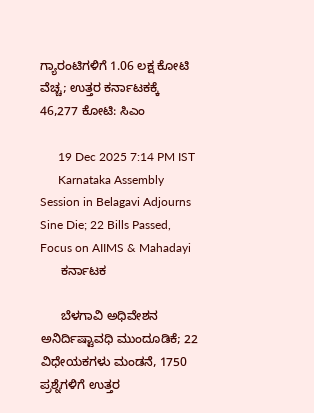ಗ್ಯಾರಂಟಿಗಳಿಗೆ 1.06 ಲಕ್ಷ ಕೋಟಿ ವೆಚ್ಚ; ಉತ್ತರ ಕರ್ನಾಟಕಕ್ಕೆ 46,277 ಕೋಟಿ: ಸಿಎಂ

      19 Dec 2025 7:14 PM IST
      Karnataka Assembly Session in Belagavi Adjourns Sine Die; 22 Bills Passed, Focus on AIIMS & Mahadayi
      ಕರ್ನಾಟಕ

      ಬೆಳಗಾವಿ ಅಧಿವೇಶನ ಅನಿರ್ದಿಷ್ಟಾವಧಿ ಮುಂದೂಡಿಕೆ; 22 ವಿಧೇಯಕಗಳು ಮಂಡನೆ, 1750 ಪ್ರಶ್ನೆಗಳಿಗೆ ಉತ್ತರ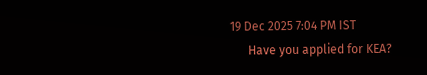19 Dec 2025 7:04 PM IST
      Have you applied for KEA?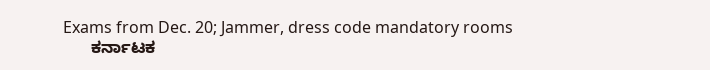Exams from Dec. 20; Jammer, dress code mandatory rooms
      ಕರ್ನಾಟಕ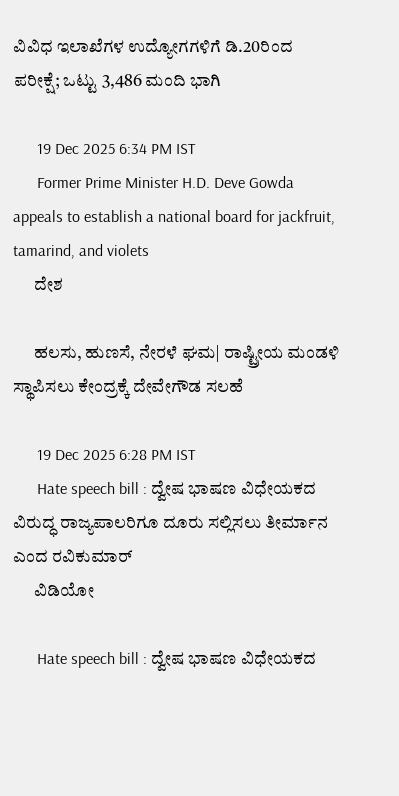ವಿವಿಧ ಇಲಾಖೆಗಳ ಉದ್ಯೋಗಗಳಿಗೆ ಡಿ.20ರಿಂದ ಪರೀಕ್ಷೆ; ಒಟ್ಟು 3,486 ಮಂದಿ ಭಾಗಿ

      19 Dec 2025 6:34 PM IST
      Former Prime Minister H.D. Deve Gowda appeals to establish a national board for jackfruit, tamarind, and violets
      ದೇಶ

      ಹಲಸು, ಹುಣಸೆ, ನೇರಳೆ ಘಮ| ರಾಷ್ಟ್ರೀಯ ಮಂಡಳಿ ಸ್ಥಾಪಿಸಲು ಕೇಂದ್ರಕ್ಕೆ ದೇವೇಗೌಡ ಸಲಹೆ

      19 Dec 2025 6:28 PM IST
      Hate speech bill : ದ್ವೇಷ ಭಾಷಣ ವಿಧೇಯಕದ ವಿರುದ್ಧ ರಾಜ್ಯಪಾಲರಿಗೂ ದೂರು ಸಲ್ಲಿಸಲು ತೀರ್ಮಾನ ಎಂದ ರವಿಕುಮಾರ್
      ವಿಡಿಯೋ

      Hate speech bill : ದ್ವೇಷ ಭಾಷಣ ವಿಧೇಯಕದ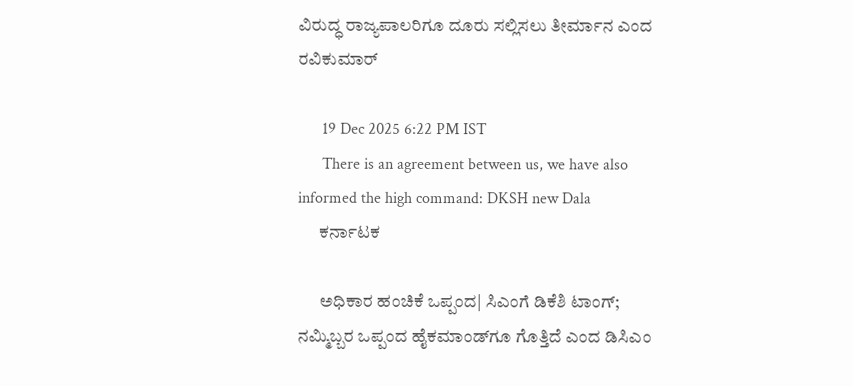ವಿರುದ್ಧ ರಾಜ್ಯಪಾಲರಿಗೂ ದೂರು ಸಲ್ಲಿಸಲು ತೀರ್ಮಾನ ಎಂದ ರವಿಕುಮಾರ್

      19 Dec 2025 6:22 PM IST
      There is an agreement between us, we have also informed the high command: DKSH new Dala
      ಕರ್ನಾಟಕ

      ಅಧಿಕಾರ ಹಂಚಿಕೆ ಒಪ್ಪಂದ| ಸಿಎಂಗೆ ಡಿಕೆಶಿ ಟಾಂಗ್‌; ನಮ್ಮಿಬ್ಬರ ಒಪ್ಪಂದ ಹೈಕಮಾಂಡ್‌ಗೂ ಗೊತ್ತಿದೆ ಎಂದ ಡಿಸಿಎಂ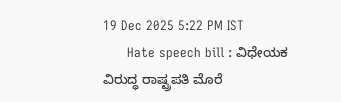19 Dec 2025 5:22 PM IST
      Hate speech bill : ವಿಧೇಯಕ ವಿರುದ್ಧ ರಾಷ್ಟ್ರಪತಿ ಮೊರೆ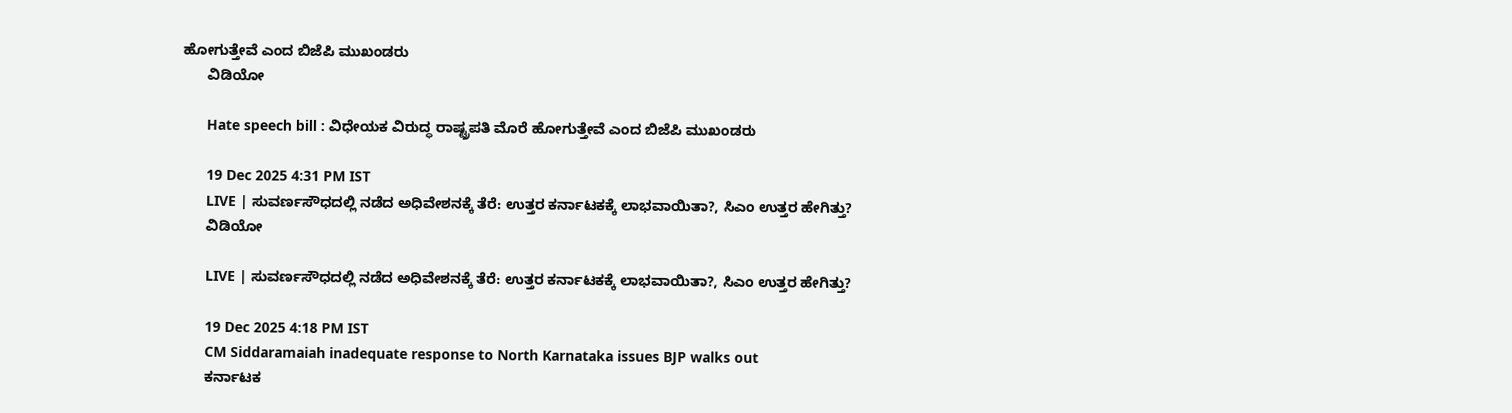ಹೋಗುತ್ತೇವೆ ಎಂದ ಬಿಜೆಪಿ ಮುಖಂಡರು
      ವಿಡಿಯೋ

      Hate speech bill : ವಿಧೇಯಕ ವಿರುದ್ಧ ರಾಷ್ಟ್ರಪತಿ ಮೊರೆ ಹೋಗುತ್ತೇವೆ ಎಂದ ಬಿಜೆಪಿ ಮುಖಂಡರು

      19 Dec 2025 4:31 PM IST
      LIVE | ಸುವರ್ಣಸೌಧದಲ್ಲಿ ನಡೆದ ಅಧಿವೇಶನಕ್ಕೆ ತೆರೆ: ಉತ್ತರ ಕರ್ನಾಟಕಕ್ಕೆ ಲಾಭವಾಯಿತಾ?, ಸಿಎಂ ಉತ್ತರ ಹೇಗಿತ್ತು?
      ವಿಡಿಯೋ

      LIVE | ಸುವರ್ಣಸೌಧದಲ್ಲಿ ನಡೆದ ಅಧಿವೇಶನಕ್ಕೆ ತೆರೆ: ಉತ್ತರ ಕರ್ನಾಟಕಕ್ಕೆ ಲಾಭವಾಯಿತಾ?, ಸಿಎಂ ಉತ್ತರ ಹೇಗಿತ್ತು?

      19 Dec 2025 4:18 PM IST
      CM Siddaramaiah inadequate response to North Karnataka issues BJP walks out
      ಕರ್ನಾಟಕ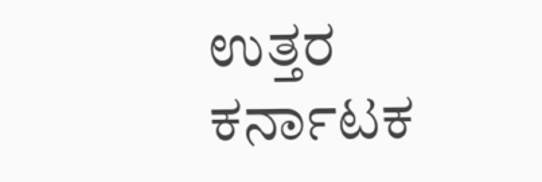ಉತ್ತರ ಕರ್ನಾಟಕ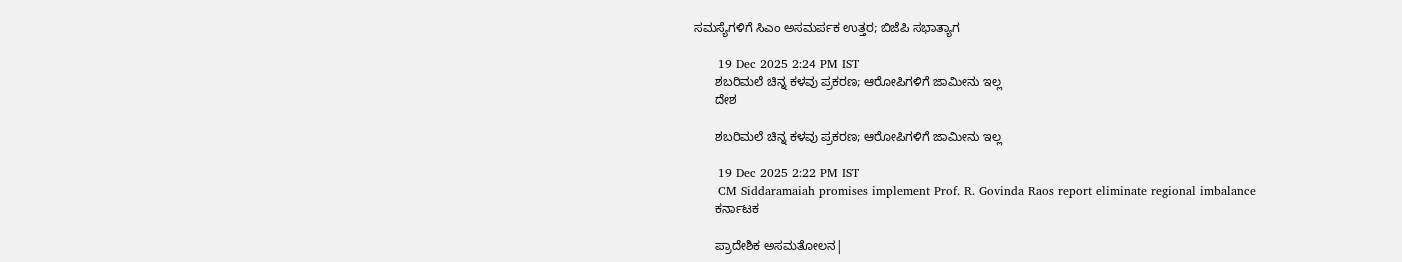ಸಮಸ್ಯೆಗಳಿಗೆ ಸಿಎಂ ಅಸಮರ್ಪಕ ಉತ್ತರ; ಬಿಜೆಪಿ ಸಭಾತ್ಯಾಗ

      19 Dec 2025 2:24 PM IST
      ಶಬರಿಮಲೆ ಚಿನ್ನ ಕಳವು ಪ್ರಕರಣ; ಆರೋಪಿಗಳಿಗೆ ಜಾಮೀನು ಇಲ್ಲ
      ದೇಶ

      ಶಬರಿಮಲೆ ಚಿನ್ನ ಕಳವು ಪ್ರಕರಣ; ಆರೋಪಿಗಳಿಗೆ ಜಾಮೀನು ಇಲ್ಲ

      19 Dec 2025 2:22 PM IST
      CM Siddaramaiah promises implement Prof. R. Govinda Raos report eliminate regional imbalance
      ಕರ್ನಾಟಕ

      ಪ್ರಾದೇಶಿಕ ಅಸಮತೋಲನ|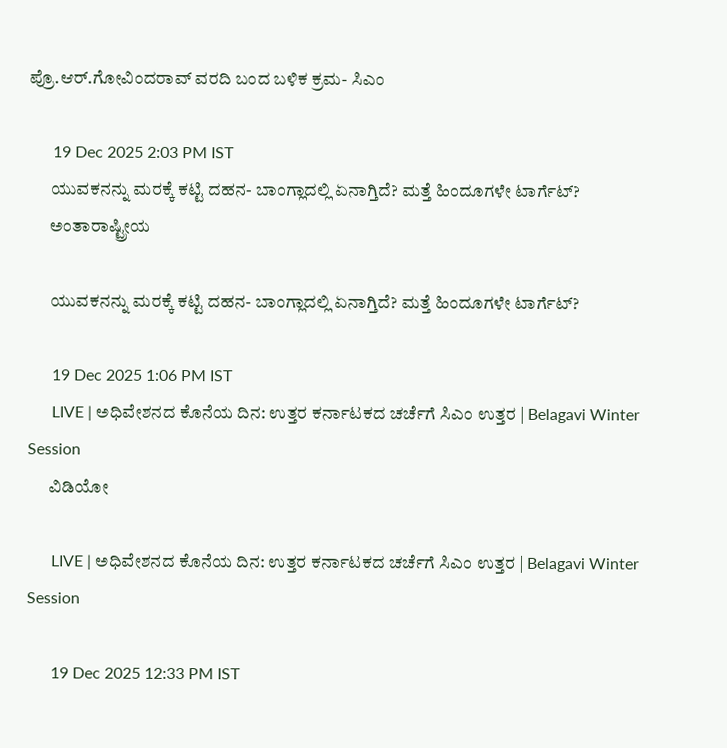ಪ್ರೊ.ಆರ್.ಗೋವಿಂದರಾವ್ ವರದಿ ಬಂದ ಬಳಿಕ ಕ್ರಮ- ಸಿಎಂ

      19 Dec 2025 2:03 PM IST
      ಯುವಕನನ್ನು ಮರಕ್ಕೆ ಕಟ್ಟಿ ದಹನ- ಬಾಂಗ್ಲಾದಲ್ಲಿ ಏನಾಗ್ತಿದೆ? ಮತ್ತೆ ಹಿಂದೂಗಳೇ ಟಾರ್ಗೆಟ್‌?
      ಅಂತಾರಾಷ್ಟ್ರೀಯ

      ಯುವಕನನ್ನು ಮರಕ್ಕೆ ಕಟ್ಟಿ ದಹನ- ಬಾಂಗ್ಲಾದಲ್ಲಿ ಏನಾಗ್ತಿದೆ? ಮತ್ತೆ ಹಿಂದೂಗಳೇ ಟಾರ್ಗೆಟ್‌?

      19 Dec 2025 1:06 PM IST
      LIVE | ಅಧಿವೇಶನದ ಕೊನೆಯ ದಿನ: ಉತ್ತರ ಕರ್ನಾಟಕದ ಚರ್ಚೆಗೆ ಸಿಎಂ ಉತ್ತರ | Belagavi Winter Session
      ವಿಡಿಯೋ

      LIVE | ಅಧಿವೇಶನದ ಕೊನೆಯ ದಿನ: ಉತ್ತರ ಕರ್ನಾಟಕದ ಚರ್ಚೆಗೆ ಸಿಎಂ ಉತ್ತರ | Belagavi Winter Session

      19 Dec 2025 12:33 PM IST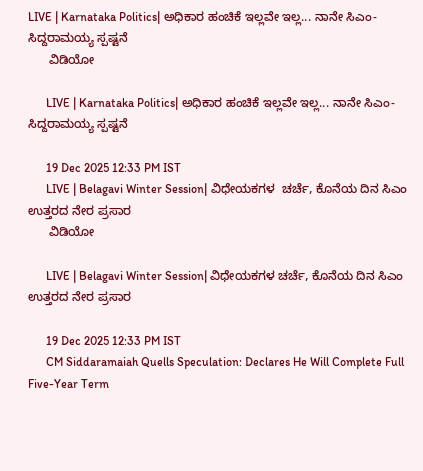LIVE | Karnataka Politics| ಅಧಿಕಾರ ಹಂಚಿಕೆ ಇಲ್ಲವೇ ಇಲ್ಲ... ನಾನೇ ಸಿಎಂ- ಸಿದ್ದರಾಮಯ್ಯ ಸ್ಪಷ್ಟನೆ
      ವಿಡಿಯೋ

      LIVE | Karnataka Politics| ಅಧಿಕಾರ ಹಂಚಿಕೆ ಇಲ್ಲವೇ ಇಲ್ಲ... ನಾನೇ ಸಿಎಂ- ಸಿದ್ದರಾಮಯ್ಯ ಸ್ಪಷ್ಟನೆ

      19 Dec 2025 12:33 PM IST
      LIVE | Belagavi Winter Session| ವಿಧೇಯಕಗಳ  ಚರ್ಚೆ, ಕೊನೆಯ ದಿನ ಸಿಎಂ ಉತ್ತರದ ನೇರ ಪ್ರಸಾರ
      ವಿಡಿಯೋ

      LIVE | Belagavi Winter Session| ವಿಧೇಯಕಗಳ ಚರ್ಚೆ, ಕೊನೆಯ ದಿನ ಸಿಎಂ ಉತ್ತರದ ನೇರ ಪ್ರಸಾರ

      19 Dec 2025 12:33 PM IST
      CM Siddaramaiah Quells Speculation: Declares He Will Complete Full Five-Year Term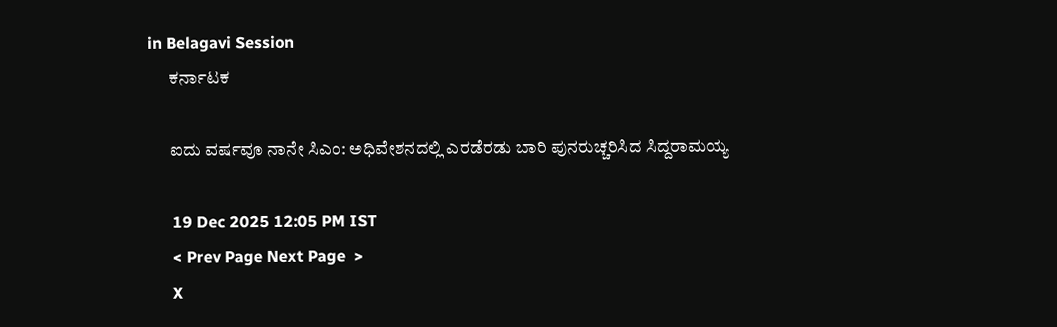in Belagavi Session
      ಕರ್ನಾಟಕ

      ಐದು ವರ್ಷವೂ ನಾನೇ ಸಿಎಂ: ಅಧಿವೇಶನದಲ್ಲಿ ಎರಡೆರಡು ಬಾರಿ ಪುನರುಚ್ಚರಿಸಿದ ಸಿದ್ದರಾಮಯ್ಯ

      19 Dec 2025 12:05 PM IST
      < Prev Page Next Page  >
      X